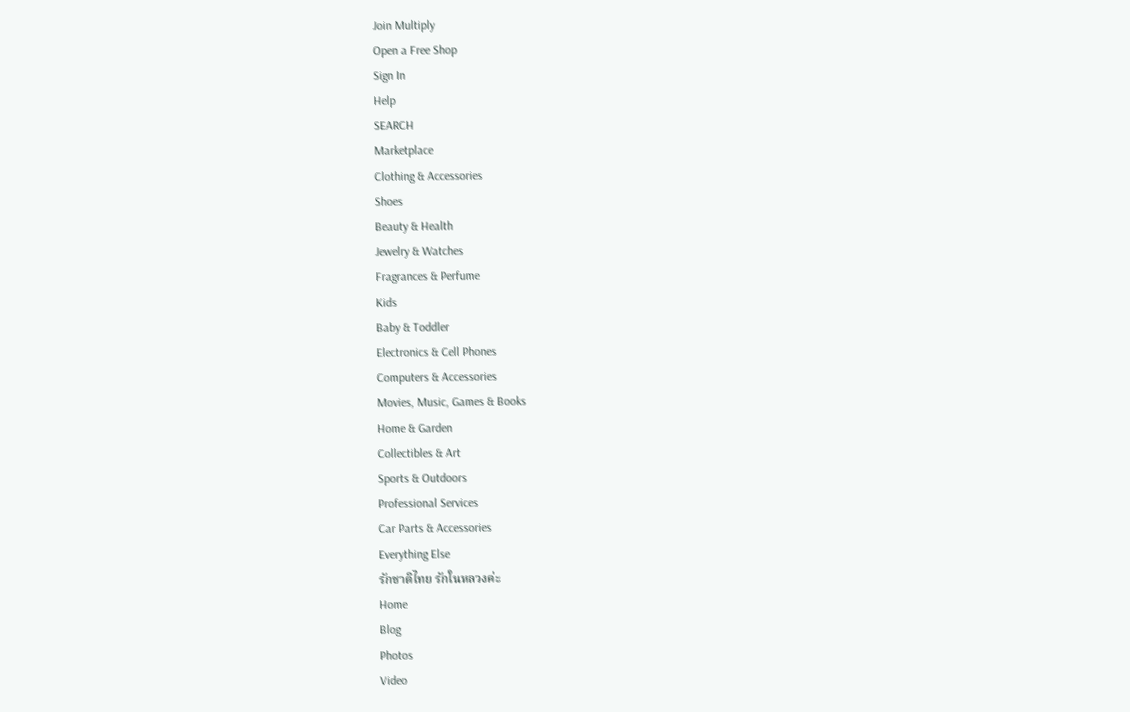Join Multiply
Open a Free Shop
Sign In
Help
SEARCH
Marketplace
Clothing & Accessories
Shoes
Beauty & Health
Jewelry & Watches
Fragrances & Perfume
Kids
Baby & Toddler
Electronics & Cell Phones
Computers & Accessories
Movies, Music, Games & Books
Home & Garden
Collectibles & Art
Sports & Outdoors
Professional Services
Car Parts & Accessories
Everything Else
รักชาติไทย รักในหลวงค่ะ
Home
Blog
Photos
Video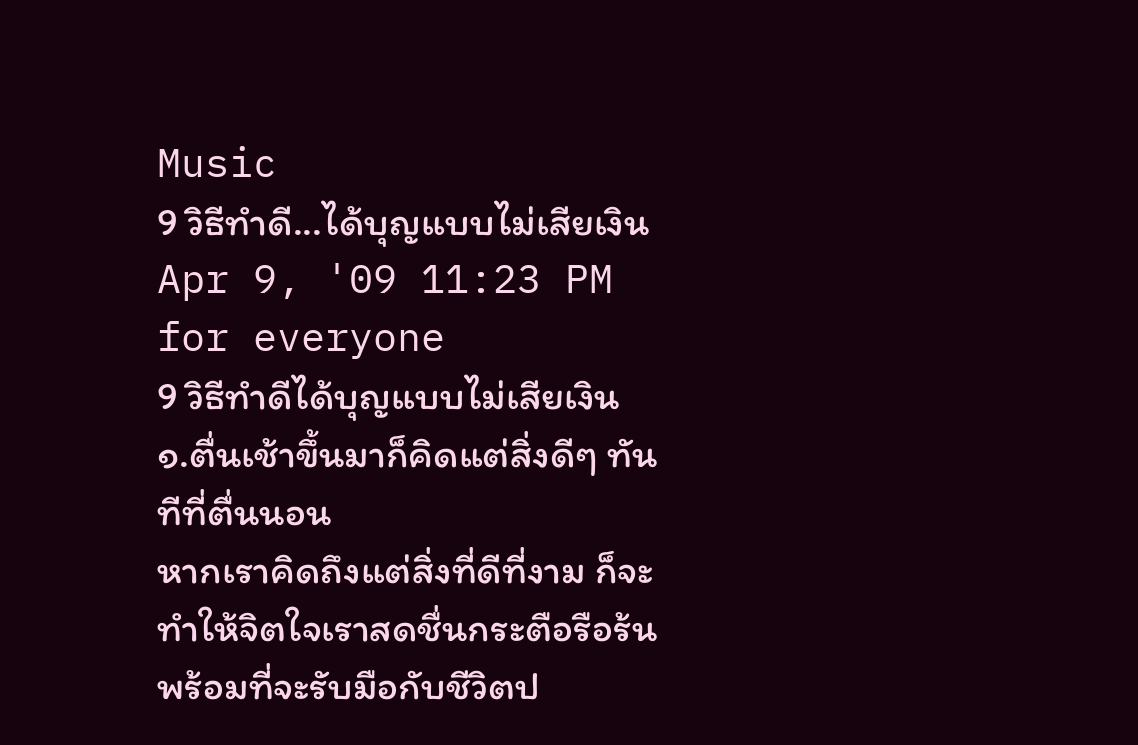Music
9 วิธีทำดี...ได้บุญแบบไม่เสียเงิน
Apr 9, '09 11:23 PM
for everyone
9 วิธีทำดีได้บุญแบบไม่เสียเงิน
๑.ตื่นเช้าขึ้นมาก็คิดแต่สิ่งดีๆ ทันทีที่ตื่นนอน
หากเราคิดถึงแต่สิ่งที่ดีที่งาม ก็จะทำให้จิตใจเราสดชื่นกระตือรือร้นพร้อมที่จะรับมือกับชีวิตป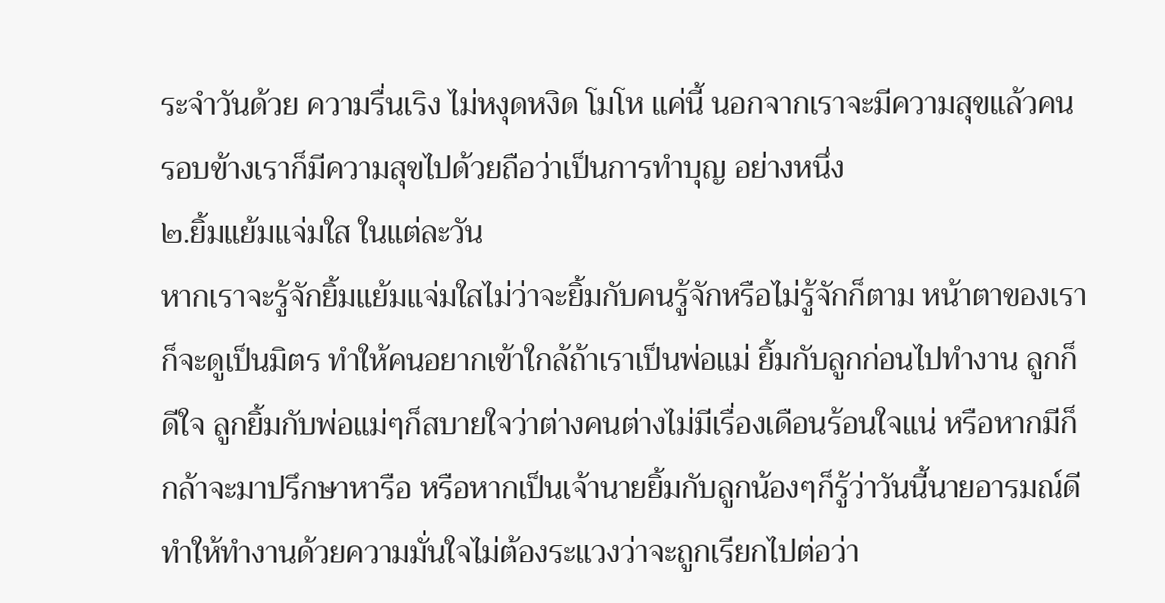ระจำวันด้วย ความรื่นเริง ไม่หงุดหงิด โมโห แค่นี้ นอกจากเราจะมีความสุขแล้วคนรอบข้างเราก็มีความสุขไปด้วยถือว่าเป็นการทำบุญ อย่างหนึ่ง
๒.ยิ้มแย้มแจ่มใส ในแต่ละวัน
หากเราจะรู้จักยิ้มแย้มแจ่มใสไม่ว่าจะยิ้มกับคนรู้จักหรือไม่รู้จักก็ตาม หน้าตาของเราก็จะดูเป็นมิตร ทำให้คนอยากเข้าใกล้ถ้าเราเป็นพ่อแม่ ยิ้มกับลูกก่อนไปทำงาน ลูกก็ดีใจ ลูกยิ้มกับพ่อแม่ๆก็สบายใจว่าต่างคนต่างไม่มีเรื่องเดือนร้อนใจแน่ หรือหากมีก็กล้าจะมาปรึกษาหารือ หรือหากเป็นเจ้านายยิ้มกับลูกน้องๆก็รู้ว่าวันนี้นายอารมณ์ดีทำให้ทำงานด้วยความมั่นใจไม่ต้องระแวงว่าจะถูกเรียกไปต่อว่า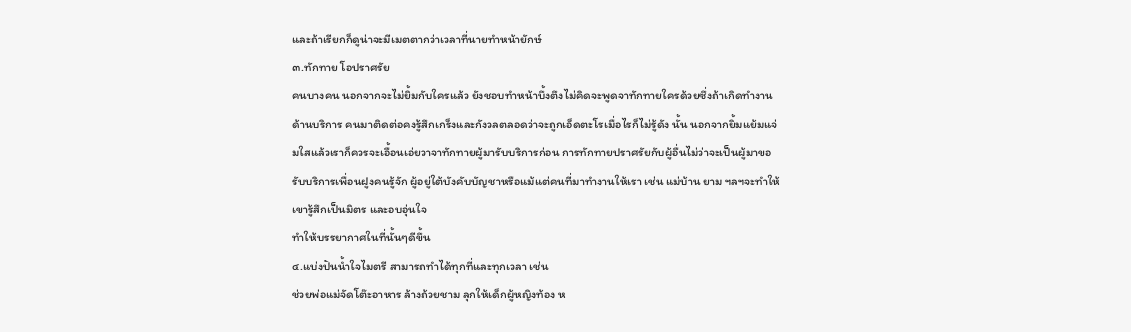และถ้าเรียกก็ดูน่าจะมีเมตตากว่าเวลาที่นายทำหน้ายักษ์
๓.ทักทาย โอปราศรัย
คนบางคน นอกจากจะไม่ยิ้มกับใครแล้ว ยังชอบทำหน้าบึ้งตึงไม่คิดจะพูดจาทักทายใครด้วยซึ่งถ้าเกิดทำงานด้านบริการ คนมาติดต่อคงรู้สึกเกร็งและกังวลตลอดว่าจะถูกเอ็ดตะโรเมื่อไรก็ไม่รู้ดัง นั้น นอกจากยิ้มแย้มแจ่มใสแล้วเราก็ควรจะเอื้อนเอ่ยวาจาทักทายผู้มารับบริการก่อน การทักทายปราศรัยกับผู้อื่นไม่ว่าจะเป็นผู้มาขอรับบริการเพื่อนฝูงคนรู้จัก ผู้อยู่ใต้บังคับบัญชาหรือแม้แต่คนที่มาทำงานให้เรา เช่น แม่บ้าน ยาม ฯลฯจะทำให้เขารู้สึกเป็นมิตร และอบอุ่นใจ
ทำให้บรรยากาศในที่นั้นๆดีขึ้น
๔.แบ่งปันน้ำใจไมตรี สามารถทำได้ทุกที่และทุกเวลา เช่น
ช่วยพ่อแม่จัดโต๊ะอาหาร ล้างถ้วยชาม ลุกให้เด็กผู้หญิงท้อง ห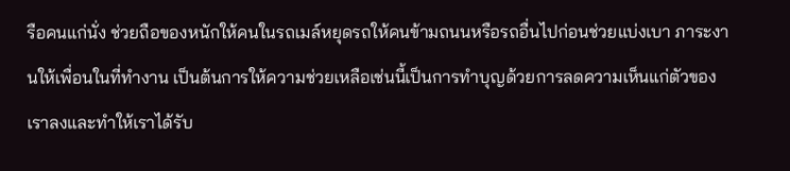รือคนแก่นั่ง ช่วยถือของหนักให้คนในรถเมล์หยุดรถให้คนข้ามถนนหรือรถอื่นไปก่อนช่วยแบ่งเบา ภาระงานให้เพื่อนในที่ทำงาน เป็นต้นการให้ความช่วยเหลือเช่นนี้เป็นการทำบุญด้วยการลดความเห็นแก่ตัวของ เราลงและทำให้เราได้รับ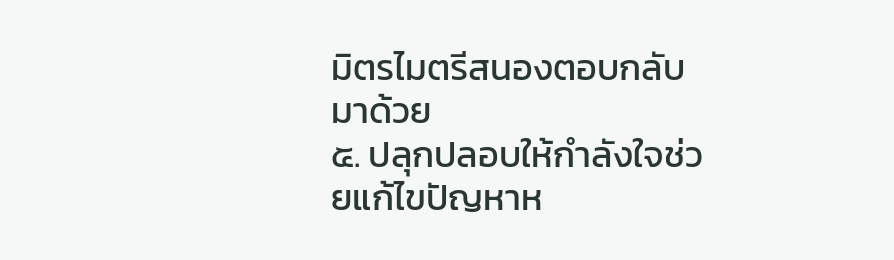มิตรไมตรีสนองตอบกลับมาด้วย
๕. ปลุกปลอบให้กำลังใจช่วยแก้ไขปัญหาห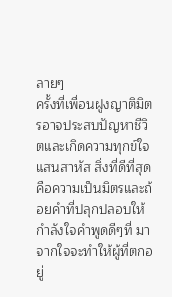ลายๆ
ครั้งที่เพื่อนฝูงญาติมิตรอาจประสบปัญหาชีวิตและเกิดความทุกข์ใจแสนสาหัส สิ่งที่ดีที่สุดคือความเป็นมิตรและถ้อยคำที่ปลุกปลอบให้กำลังใจคำพูดดีๆที่ มาจากใจจะทำให้ผู้ที่ตกอยู่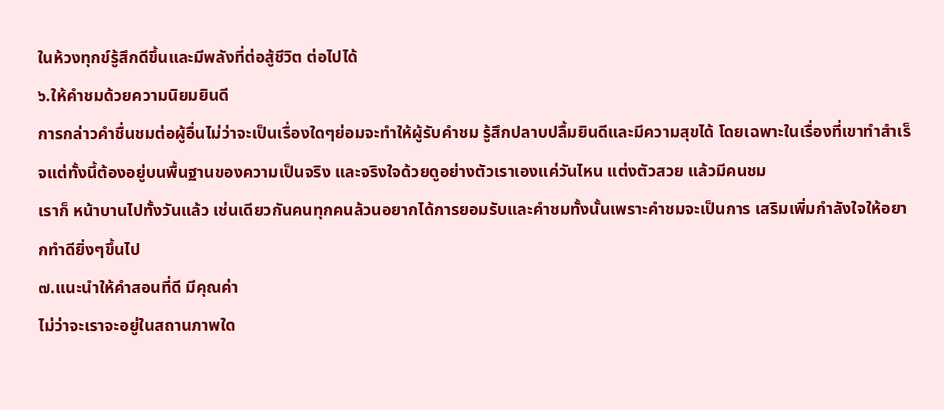ในห้วงทุกข์รู้สึกดีขึ้นและมีพลังที่ต่อสู้ชีวิต ต่อไปได้
๖.ให้คำชมด้วยความนิยมยินดี
การกล่าวคำชื่นชมต่อผู้อื่นไม่ว่าจะเป็นเรื่องใดๆย่อมจะทำให้ผู้รับคำชม รู้สึกปลาบปลื้มยินดีและมีความสุขได้ โดยเฉพาะในเรื่องที่เขาทำสำเร็จแต่ทั้งนี้ต้องอยู่บนพื้นฐานของความเป็นจริง และจริงใจด้วยดูอย่างตัวเราเองแค่วันไหน แต่งตัวสวย แล้วมีคนชม
เราก็ หน้าบานไปทั้งวันแล้ว เช่นเดียวกันคนทุกคนล้วนอยากได้การยอมรับและคำชมทั้งนั้นเพราะคำชมจะเป็นการ เสริมเพิ่มกำลังใจให้อยากทำดียิ่งๆขึ้นไป
๗.แนะนำให้คำสอนที่ดี มีคุณค่า
ไม่ว่าจะเราจะอยู่ในสถานภาพใด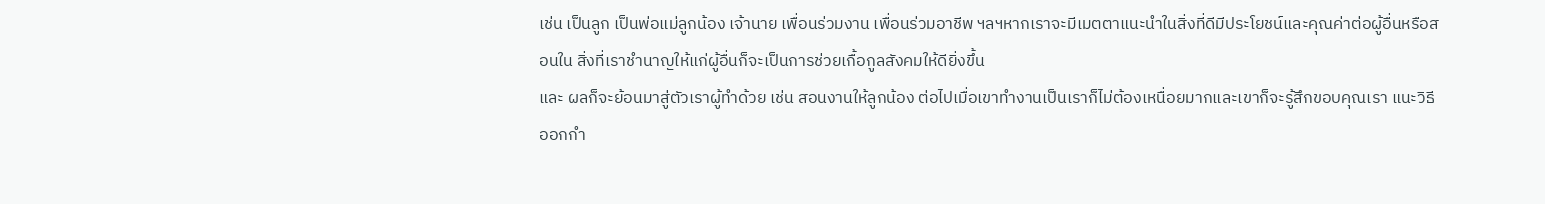เช่น เป็นลูก เป็นพ่อแม่ลูกน้อง เจ้านาย เพื่อนร่วมงาน เพื่อนร่วมอาชีพ ฯลฯหากเราจะมีเมตตาแนะนำในสิ่งที่ดีมีประโยชน์และคุณค่าต่อผู้อื่นหรือสอนใน สิ่งที่เราชำนาญให้แก่ผู้อื่นก็จะเป็นการช่วยเกื้อกูลสังคมให้ดียิ่งขึ้น
และ ผลก็จะย้อนมาสู่ตัวเราผู้ทำด้วย เช่น สอนงานให้ลูกน้อง ต่อไปเมื่อเขาทำงานเป็นเราก็ไม่ต้องเหนื่อยมากและเขาก็จะรู้สึกขอบคุณเรา แนะวิธีออกกำ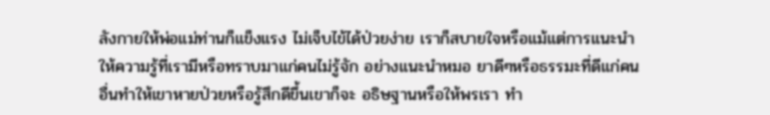ลังกายให้พ่อแม่ท่านก็แข็งแรง ไม่เจ็บไข้ได้ป่วยง่าย เราก็สบายใจหรือแม้แต่การแนะนำให้ความรู้ที่เรามีหรือทราบมาแก่คนไม่รู้จัก อย่างแนะนำหมอ ยาดีๆหรือธรรมะที่ดีแก่คนอื่นทำให้เขาหายป่วยหรือรู้สึกดีขึ้นเขาก็จะ อธิษฐานหรือให้พรเรา ทำ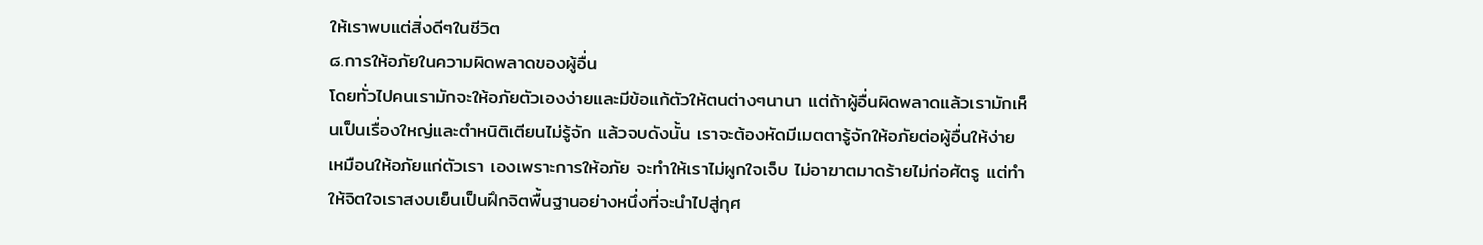ให้เราพบแต่สิ่งดีๆในชีวิต
๘.การให้อภัยในความผิดพลาดของผู้อื่น
โดยทั่วไปคนเรามักจะให้อภัยตัวเองง่ายและมีข้อแก้ตัวให้ตนต่างๆนานา แต่ถ้าผู้อื่นผิดพลาดแล้วเรามักเห็นเป็นเรื่องใหญ่และตำหนิติเตียนไม่รู้จัก แล้วจบดังนั้น เราจะต้องหัดมีเมตตารู้จักให้อภัยต่อผู้อื่นให้ง่ายเหมือนให้อภัยแก่ตัวเรา เองเพราะการให้อภัย จะทำให้เราไม่ผูกใจเจ็บ ไม่อาฆาตมาดร้ายไม่ก่อศัตรู แต่ทำให้จิตใจเราสงบเย็นเป็นฝึกจิตพื้นฐานอย่างหนึ่งที่จะนำไปสู่กุศ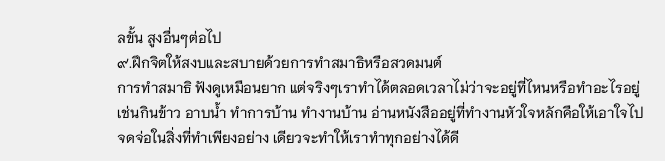ลขั้น สูงอื่นๆต่อไป
๙.ฝึกจิตให้สงบและสบายด้วยการทำสมาธิหรือสวดมนต์
การทำสมาธิ ฟังดูเหมือนยาก แต่จริงๆเราทำได้ตลอดเวลาไม่ว่าจะอยู่ที่ไหนหรือทำอะไรอยู่ เช่นกินข้าว อาบน้ำ ทำการบ้าน ทำงานบ้าน อ่านหนังสืออยู่ที่ทำงานหัวใจหลักคือให้เอาใจไปจดจ่อในสิ่งที่ทำเพียงอย่าง เดียวจะทำให้เราทำทุกอย่างได้ดี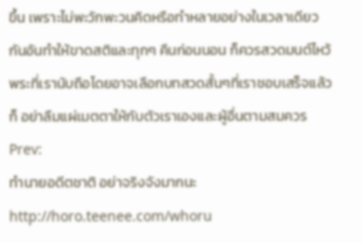ขึ้น เพราะไม่พะวักพะวนคิดหรือทำหลายอย่างในเวลาเดียวกันอันทำให้ขาดสติและทุกๆ คืนก่อนนอน ก็ควรสวดมนต์ไหว้พระที่เรานับถือโดยอาจเลือกบทสวดสั้นๆที่เราชอบเสร็จแล้วก็ อย่าลืมแผ่เมตตาให้กับตัวเราเองและผู้อื่นตามสมควร
Prev:
ทำนายอดีตชาติ อย่าจริงจังมากนะ http://horo.teenee.com/whoru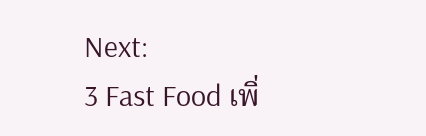Next:
3 Fast Food เพิ่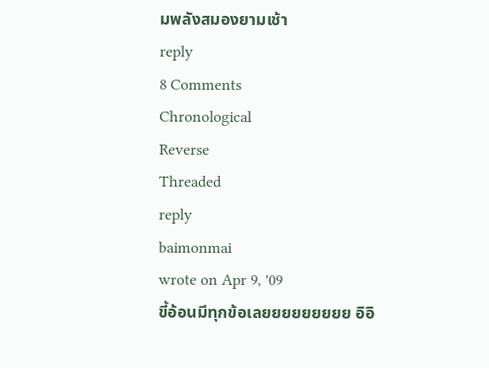มพลังสมองยามเช้า
reply
8 Comments
Chronological
Reverse
Threaded
reply
baimonmai
wrote on Apr 9, '09
ขี้อ้อนมีทุกข้อเลยยยยยยยยย อิอิ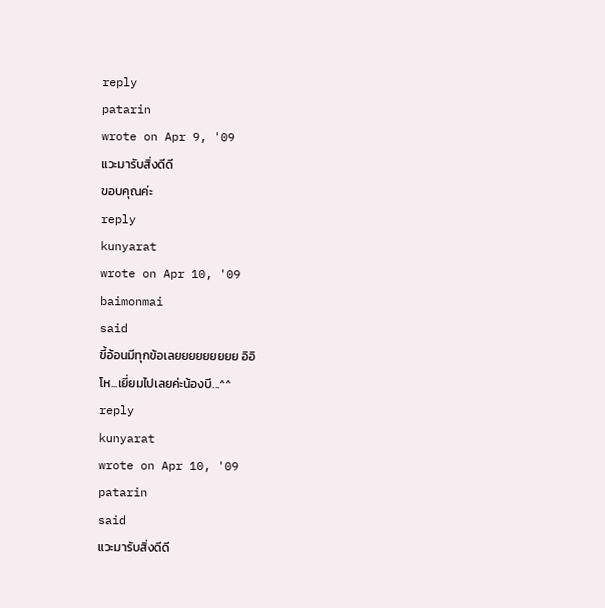reply
patarin
wrote on Apr 9, '09
แวะมารับสิ่งดีดี
ขอบคุณค่ะ
reply
kunyarat
wrote on Apr 10, '09
baimonmai
said
ขี้อ้อนมีทุกข้อเลยยยยยยยยย อิอิ
โห...เยี่ยมไปเลยค่ะน้องบี...^^
reply
kunyarat
wrote on Apr 10, '09
patarin
said
แวะมารับสิ่งดีดี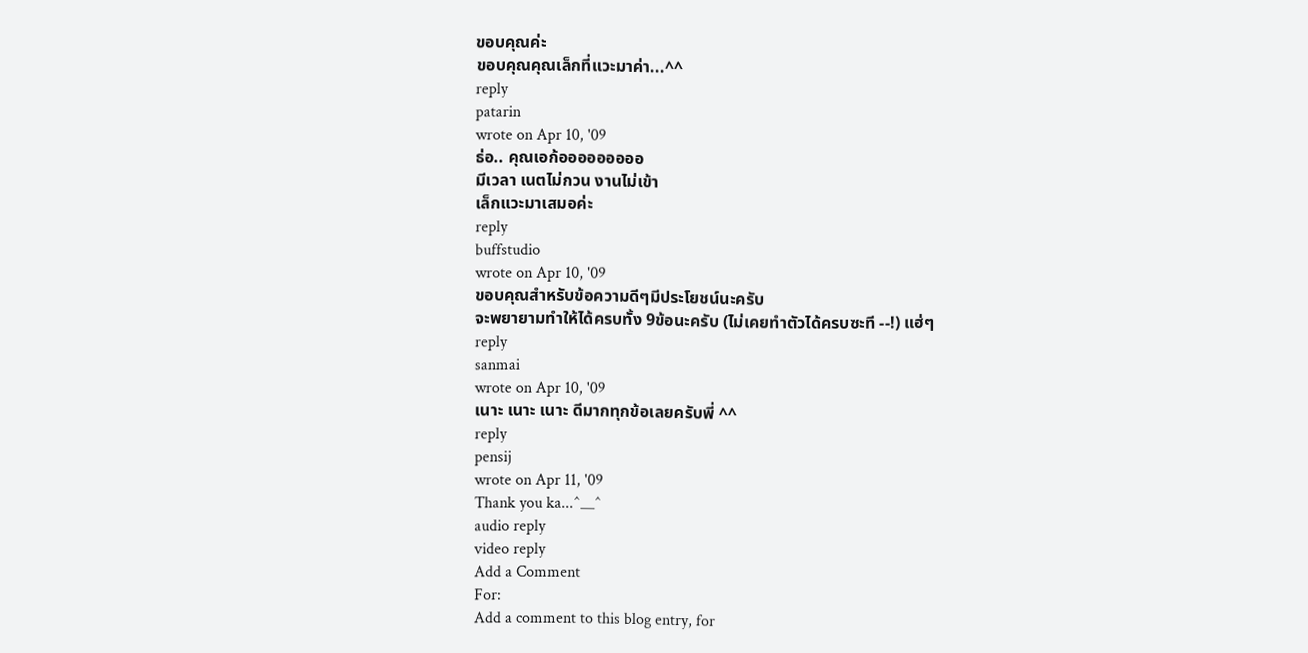ขอบคุณค่ะ
ขอบคุณคุณเล็กที่แวะมาค่า...^^
reply
patarin
wrote on Apr 10, '09
ธ่อ.. คุณเอก้อออออออออ
มีเวลา เนตไม่กวน งานไม่เข้า
เล็กแวะมาเสมอค่ะ
reply
buffstudio
wrote on Apr 10, '09
ขอบคุณสำหรับข้อความดีๆมีประโยชน์นะครับ
จะพยายามทำให้ได้ครบทั้ง 9ข้อนะครับ (ไม่เคยทำตัวได้ครบซะที --!) แฮ่ๆ
reply
sanmai
wrote on Apr 10, '09
เนาะ เนาะ เนาะ ดีมากทุกข้อเลยครับพี่ ^^
reply
pensij
wrote on Apr 11, '09
Thank you ka...^__^
audio reply
video reply
Add a Comment
For:
Add a comment to this blog entry, for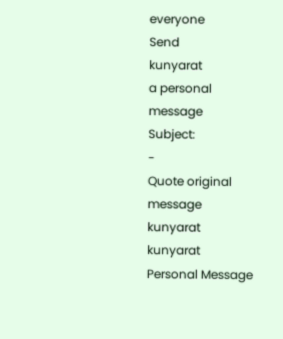everyone
Send
kunyarat
a personal message
Subject:
-
Quote original message
kunyarat
kunyarat
Personal Message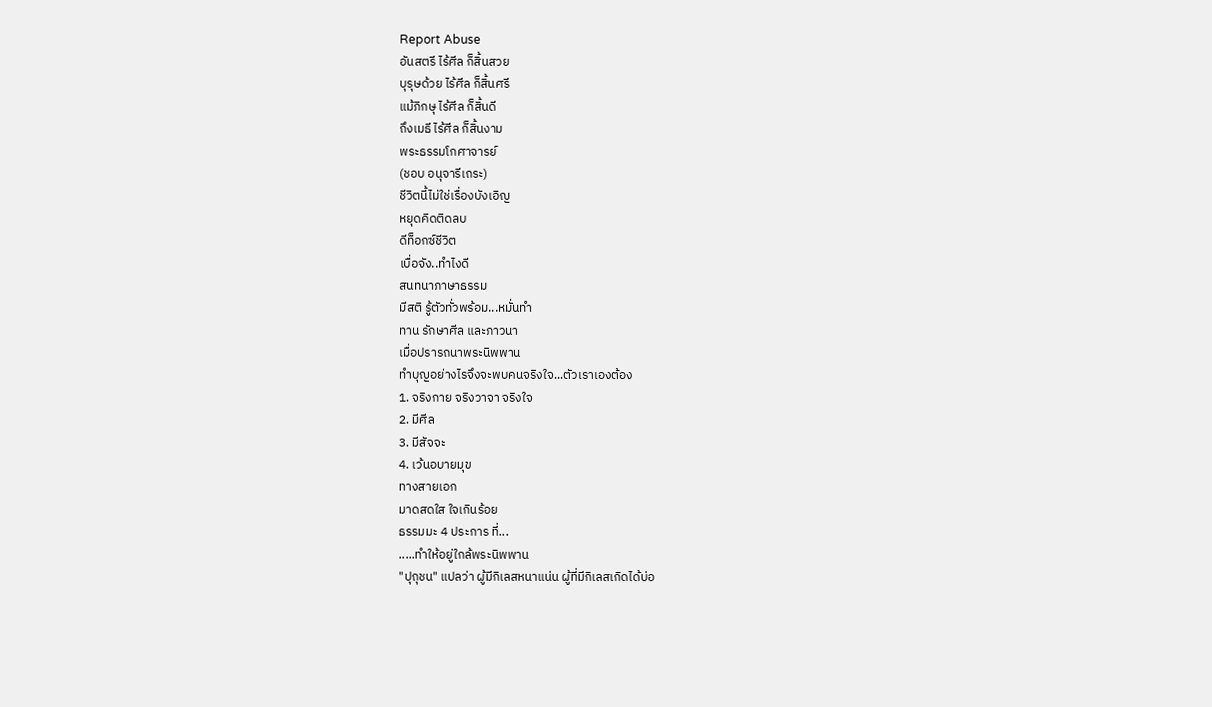Report Abuse
อันสตรี ไร้ศีล ก็สิ้นสวย
บุรุษด้วย ไร้ศีล ก็สิ้นศรี
แม้ภิกษุ ไร้ศีล ก็สิ้นดี
ถึงเมธี ไร้ศีล ก็สิ้นงาม
พระธรรมโกศาจารย์
(ชอบ อนุจารีเถระ)
ชีวิตนี้ไม่ใช่เรื่องบังเอิญ
หยุดคิดติดลบ
ดีท็อกซ์ชีวิต
เบื่อจัง..ทำไงดี
สนทนาภาษาธรรม
มีสติ รู้ตัวทั่วพร้อม...หมั่นทำ
ทาน รักษาศีล และภาวนา
เมื่อปรารถนาพระนิพพาน
ทำบุญอย่างไรจึงจะพบคนจริงใจ...ตัวเราเองต้อง
1. จริงกาย จริงวาจา จริงใจ
2. มีศีล
3. มีสัจจะ
4. เว้นอบายมุข
ทางสายเอก
มาดสดใส ใจเกินร้อย
ธรรมมะ 4 ประการ ที่...
.....ทำให้อยู่ใกล้พระนิพพาน
"ปุถุชน" แปลว่า ผู้มีกิเลสหนาแน่น ผู้ที่มีกิเลสเกิดได้บ่อ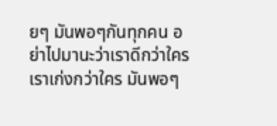ยๆ มันพอๆกันทุกคน อย่าไปมานะว่าเราดีกว่าใคร เราเก่งกว่าใคร มันพอๆ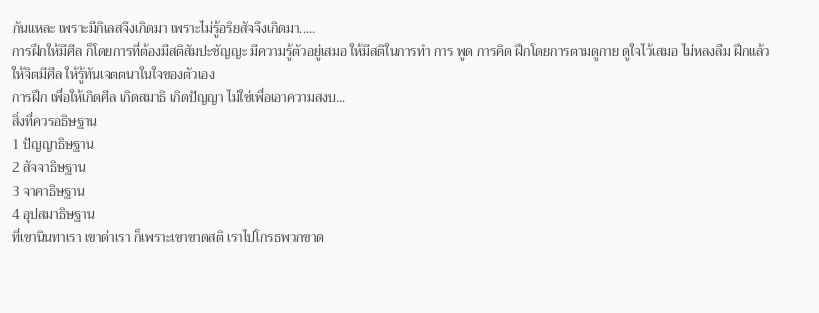กันแหละ เพราะมีกิเลสจึงเกิดมา เพราะไม่รู้อริยสัจจึงเกิดมา.....
การฝึกให้มีศีล ก็โดยการที่ต้องมีสติสัมปะชัญญะ มีความรู้ตัวอยู่เสมอ ให้มีสติในการทำ การ พูด การคิด ฝึกโดยการตามดูกาย ดูใจไว้เสมอ ไม่หลงลืม ฝึกแล้วให้จิตมีศีล ให้รู้ทันเจตตนาในใจของตัวเอง
การฝึก เพื่อให้เกิดศีล เกิดสมาธิ เกิดปัญญา ไม่ใช่เพื่อเอาความสงบ...
สิ่งที่ควรอธิษฐาน
1 ปัญญาธิษฐาน
2 สัจจาธิษฐาน
3 จาคาธิษฐาน
4 อุปสมาธิษฐาน
ที่เขานินทาเรา เขาด่าเรา ก็เพราะเขาขาดสติ เราไปโกรธพวกขาด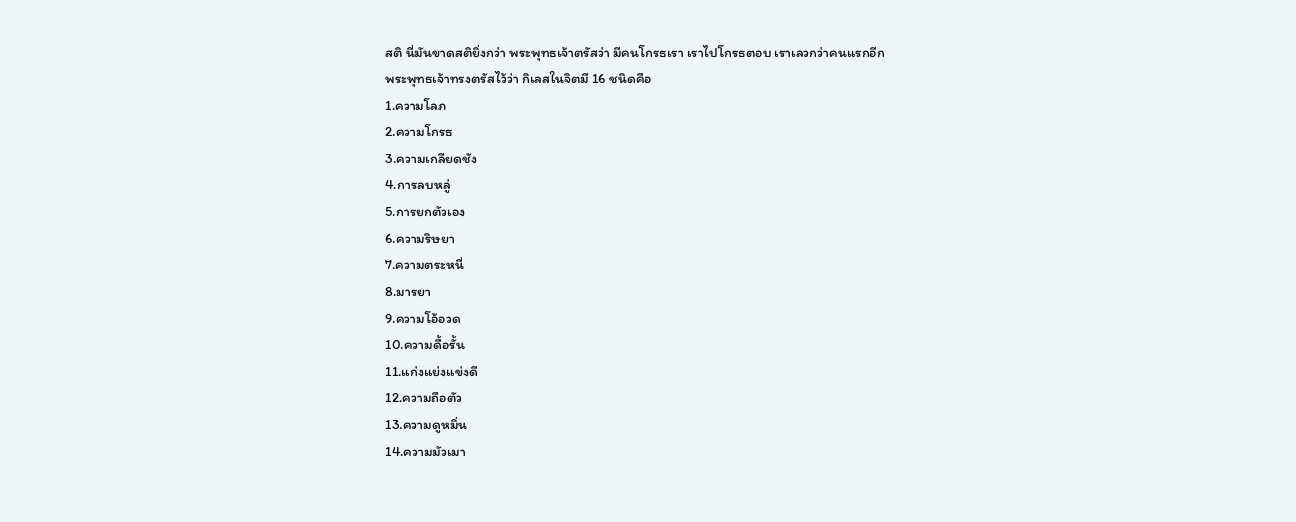สติ นี่มันขาดสติยิ่งกว่า พระพุทธเจ้าตรัสว่า มีคนโกรธเรา เราไปโกรธตอบ เราเลวกว่าคนแรกอีก
พระพุทธเจ้าทรงตรัสไว้ว่า กิเลสในจิตมี 16 ชนิดคือ
1.ความโลภ
2.ความโกรธ
3.ความเกลียดชัง
4.การลบหลู่
5.การยกตัวเอง
6.ความริษยา
7.ความตระหนี่
8.มารยา
9.ความโอ้อวด
10.ความดื้อรั้น
11.แก่งแย่งแข่งดี
12.ความถือตัว
13.ความดูหมิ่น
14.ความมัวเมา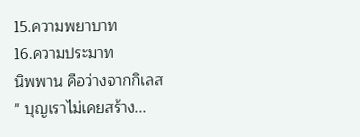15.ความพยาบาท
16.ความประมาท
นิพพาน คือว่างจากกิเลส
" บุญเราไม่เคยสร้าง...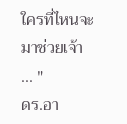ใครที่ไหนจะมาช่วยเจ้า ... "
ดร.อา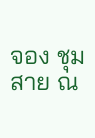จอง ชุมสาย ณ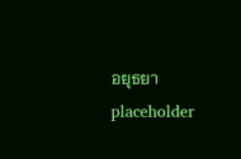อยุธยา
placeholder